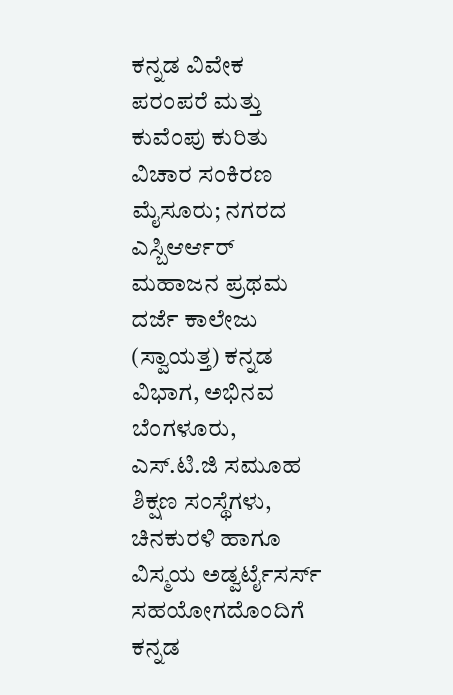ಕನ್ನಡ ವಿವೇಕ ಪರಂಪರೆ ಮತ್ತು ಕುವೆಂಪು ಕುರಿತು ವಿಚಾರ ಸಂಕಿರಣ
ಮೈಸೂರು; ನಗರದ ಎಸ್ಬಿಆರ್ಆರ್ ಮಹಾಜನ ಪ್ರಥಮ ದರ್ಜೆ ಕಾಲೇಜು (ಸ್ವಾಯತ್ತ) ಕನ್ನಡ ವಿಭಾಗ, ಅಭಿನವ ಬೆಂಗಳೂರು, ಎಸ್.ಟಿ.ಜಿ ಸಮೂಹ ಶಿಕ್ಷಣ ಸಂಸ್ಥೆಗಳು, ಚಿನಕುರಳಿ ಹಾಗೂ ವಿಸ್ಮಯ ಅಡ್ವರ್ಟೈಸರ್ಸ್ ಸಹಯೋಗದೊಂದಿಗೆ ಕನ್ನಡ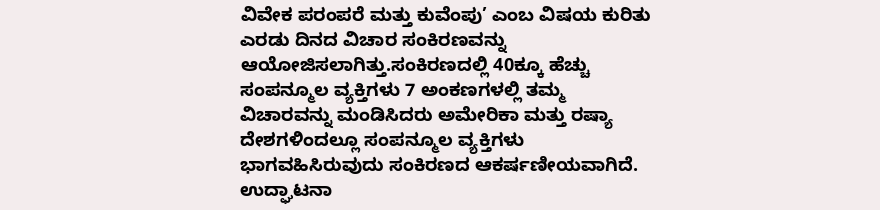ವಿವೇಕ ಪರಂಪರೆ ಮತ್ತು ಕುವೆಂಪು’ ಎಂಬ ವಿಷಯ ಕುರಿತು ಎರಡು ದಿನದ ವಿಚಾರ ಸಂಕಿರಣವನ್ನು ಆಯೋಜಿಸಲಾಗಿತ್ತು.ಸಂಕಿರಣದಲ್ಲಿ 40ಕ್ಕೂ ಹೆಚ್ಚು ಸಂಪನ್ಮೂಲ ವ್ಯಕ್ತಿಗಳು 7 ಅಂಕಣಗಳಲ್ಲಿ ತಮ್ಮ ವಿಚಾರವನ್ನು ಮಂಡಿಸಿದರು ಅಮೇರಿಕಾ ಮತ್ತು ರಷ್ಯಾ ದೇಶಗಳಿಂದಲ್ಲೂ ಸಂಪನ್ಮೂಲ ವ್ಯಕ್ತಿಗಳು ಭಾಗವಹಿಸಿರುವುದು ಸಂಕಿರಣದ ಆಕರ್ಷಣೀಯವಾಗಿದೆ. ಉದ್ಘಾಟನಾ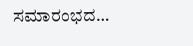ಸಮಾರಂಭದ…